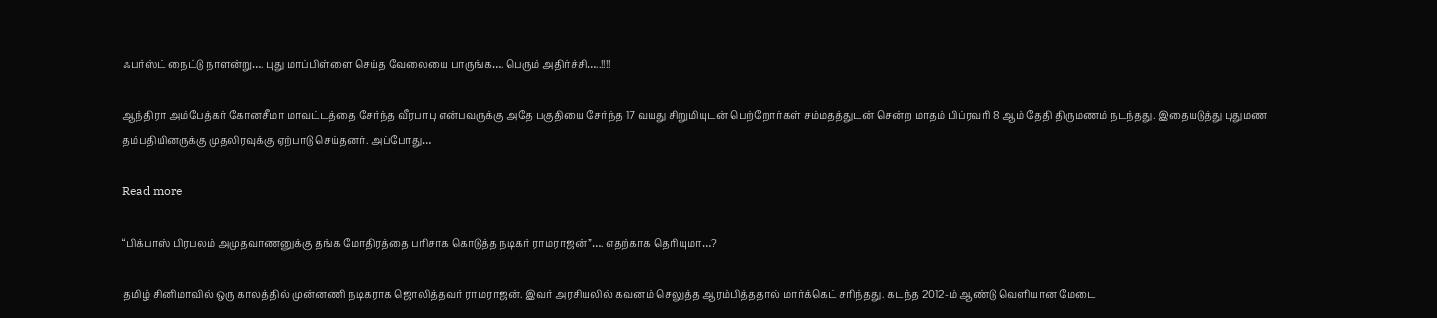ஃபர்ஸ்ட் நைட்டு நாளன்று…. புது மாப்பிள்ளை செய்த வேலையை பாருங்க…. பெரும் அதிர்ச்சி…..!!!!

ஆந்திரா அம்பேத்கர் கோனசீமா மாவட்டத்தை சேர்ந்த வீரபாபு என்பவருக்கு அதே பகுதியை சேர்ந்த 17 வயது சிறுமியுடன் பெற்றோர்கள் சம்மதத்துடன் சென்ற மாதம் பிப்ரவரி 8 ஆம் தேதி திருமணம் நடந்தது. இதையடுத்து புதுமண தம்பதியினருக்கு முதலிரவுக்கு ஏற்பாடு செய்தனர். அப்போது…

Read more

“பிக்பாஸ் பிரபலம் அமுதவாணனுக்கு தங்க மோதிரத்தை பரிசாக கொடுத்த நடிகர் ராமராஜன்”…. எதற்காக தெரியுமா…?

தமிழ் சினிமாவில் ஒரு காலத்தில் முன்னணி நடிகராக ஜொலித்தவர் ராமராஜன். இவர் அரசியலில் கவனம் செலுத்த ஆரம்பித்ததால் மார்க்கெட் சரிந்தது. கடந்த 2012-ம் ஆண்டு வெளியான மேடை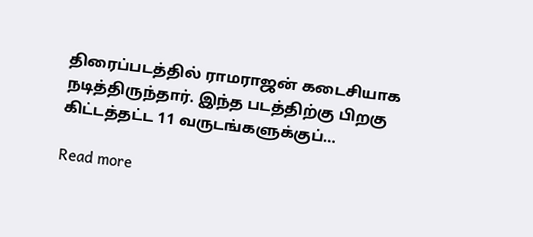திரைப்படத்தில் ராமராஜன் கடைசியாக நடித்திருந்தார். இந்த படத்திற்கு பிறகு கிட்டத்தட்ட 11 வருடங்களுக்குப்…

Read more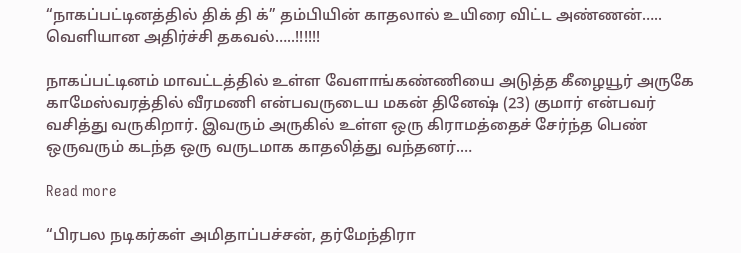“நாகப்பட்டினத்தில் திக் தி க்” தம்பியின் காதலால் உயிரை விட்ட அண்ணன்….. வெளியான அதிர்ச்சி தகவல்…..!!!!!!

நாகப்பட்டினம் மாவட்டத்தில் உள்ள வேளாங்கண்ணியை அடுத்த கீழையூர் அருகே காமேஸ்வரத்தில் வீரமணி என்பவருடைய மகன் தினேஷ் (23) குமார் என்பவர் வசித்து வருகிறார். இவரும் அருகில் உள்ள ஒரு கிராமத்தைச் சேர்ந்த பெண் ஒருவரும் கடந்த ஒரு வருடமாக காதலித்து வந்தனர்.…

Read more

“பிரபல நடிகர்கள் அமிதாப்பச்சன், தர்மேந்திரா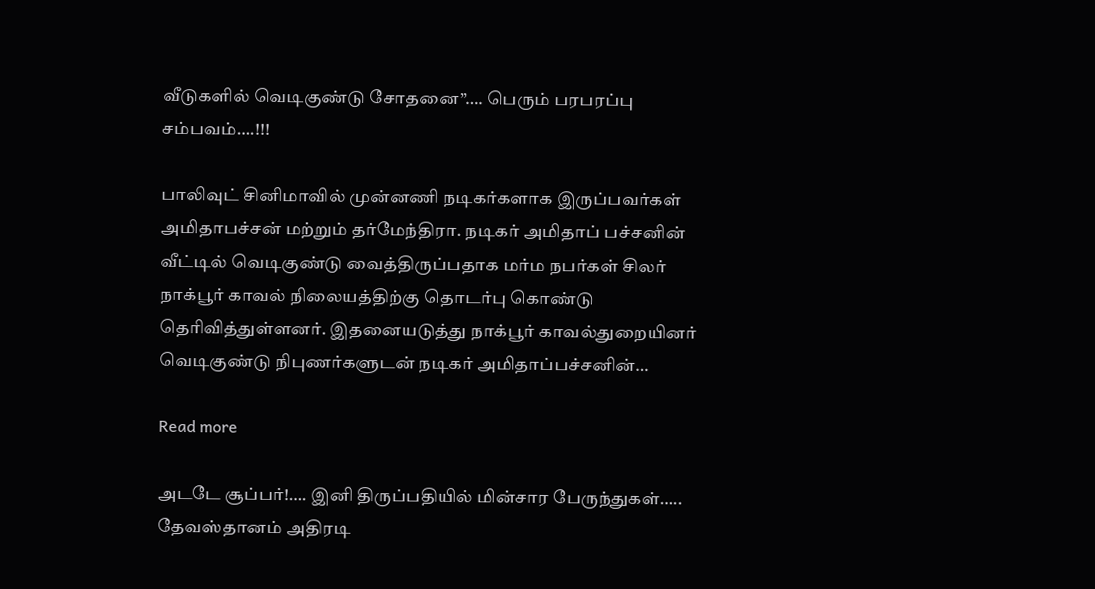வீடுகளில் வெடிகுண்டு சோதனை”…. பெரும் பரபரப்பு சம்பவம்….!!!

பாலிவுட் சினிமாவில் முன்னணி நடிகர்களாக இருப்பவர்கள் அமிதாபச்சன் மற்றும் தர்மேந்திரா. நடிகர் அமிதாப் பச்சனின் வீட்டில் வெடிகுண்டு வைத்திருப்பதாக மர்ம நபர்கள் சிலர் நாக்பூர் காவல் நிலையத்திற்கு தொடர்பு கொண்டு தெரிவித்துள்ளனர். இதனையடுத்து நாக்பூர் காவல்துறையினர் வெடிகுண்டு நிபுணர்களுடன் நடிகர் அமிதாப்பச்சனின்…

Read more

அடடே சூப்பர்!…. இனி திருப்பதியில் மின்சார பேருந்துகள்….. தேவஸ்தானம் அதிரடி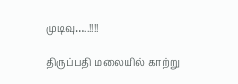முடிவு…..!!!!

திருப்பதி மலையில் காற்று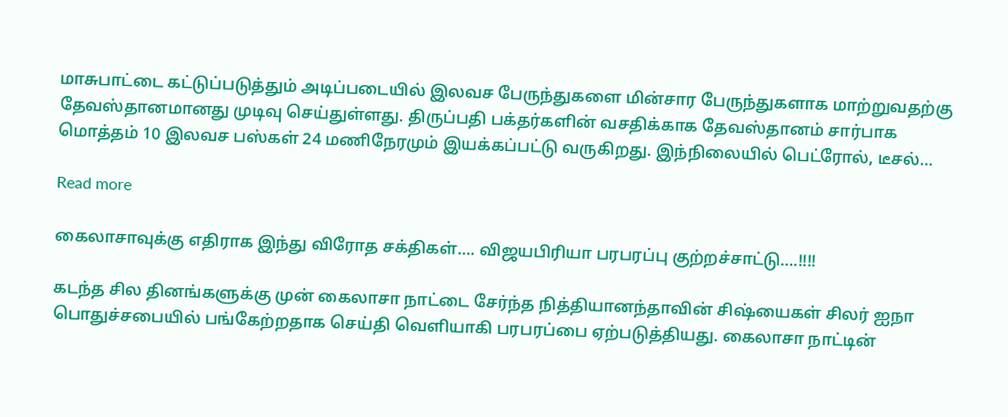மாசுபாட்டை கட்டுப்படுத்தும் அடிப்படையில் இலவச பேருந்துகளை மின்சார பேருந்துகளாக மாற்றுவதற்கு தேவஸ்தானமானது முடிவு செய்துள்ளது. திருப்பதி பக்தர்களின் வசதிக்காக தேவஸ்தானம் சார்பாக மொத்தம் 10 இலவச பஸ்கள் 24 மணிநேரமும் இயக்கப்பட்டு வருகிறது. இந்நிலையில் பெட்ரோல், டீசல்…

Read more

கைலாசாவுக்கு எதிராக இந்து விரோத சக்திகள்…. விஜயபிரியா பரபரப்பு குற்றச்சாட்டு….!!!!

கடந்த சில தினங்களுக்கு முன் கைலாசா நாட்டை சேர்ந்த நித்தியானந்தாவின் சிஷ்யைகள் சிலர் ஐநா பொதுச்சபையில் பங்கேற்றதாக செய்தி வெளியாகி பரபரப்பை ஏற்படுத்தியது. கைலாசா நாட்டின்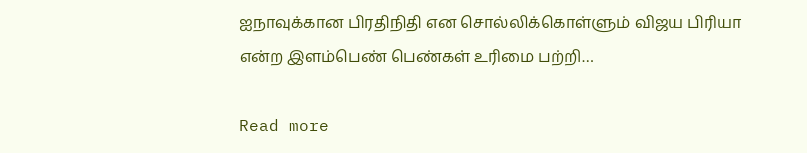ஐநாவுக்கான பிரதிநிதி என சொல்லிக்கொள்ளும் விஜய பிரியா என்ற இளம்பெண் பெண்கள் உரிமை பற்றி…

Read more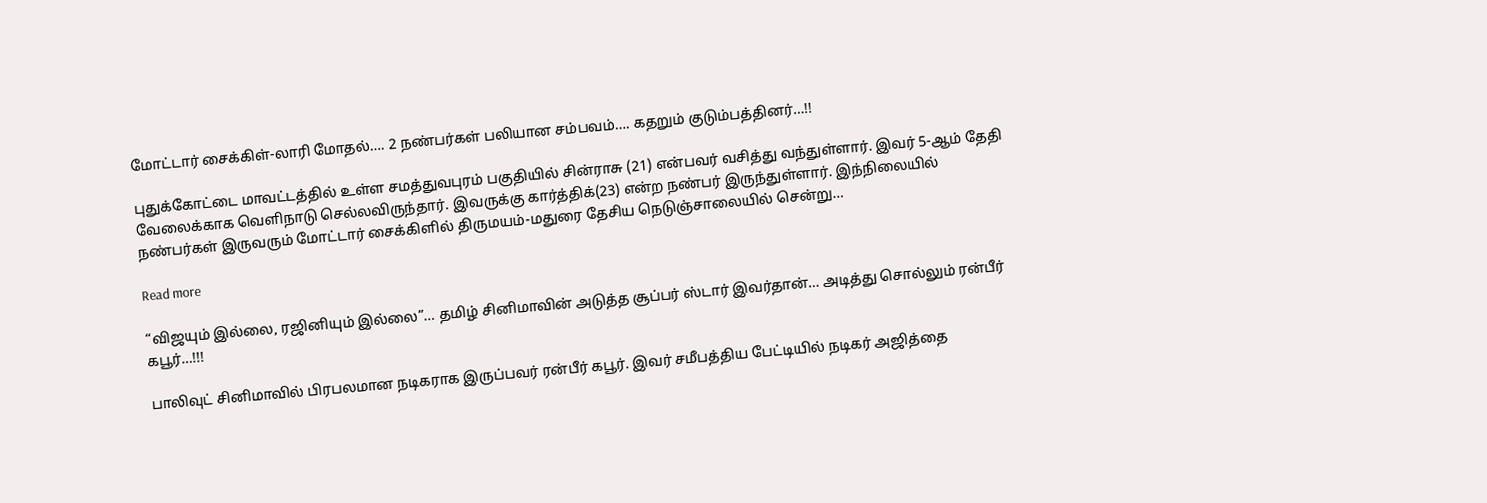மோட்டார் சைக்கிள்-லாரி மோதல்…. 2 நண்பர்கள் பலியான சம்பவம்…. கதறும் குடும்பத்தினர்…!!

புதுக்கோட்டை மாவட்டத்தில் உள்ள சமத்துவபுரம் பகுதியில் சின்ராசு (21) என்பவர் வசித்து வந்துள்ளார். இவர் 5-ஆம் தேதி வேலைக்காக வெளிநாடு செல்லவிருந்தார். இவருக்கு கார்த்திக்(23) என்ற நண்பர் இருந்துள்ளார். இந்நிலையில் நண்பர்கள் இருவரும் மோட்டார் சைக்கிளில் திருமயம்-மதுரை தேசிய நெடுஞ்சாலையில் சென்று…

Read more

“விஜயும் இல்லை, ரஜினியும் இல்லை”… தமிழ் சினிமாவின் அடுத்த சூப்பர் ஸ்டார் இவர்தான்… அடித்து சொல்லும் ரன்பீர் கபூர்…!!!

பாலிவுட் சினிமாவில் பிரபலமான நடிகராக இருப்பவர் ரன்பீர் கபூர். இவர் சமீபத்திய பேட்டியில் நடிகர் அஜித்தை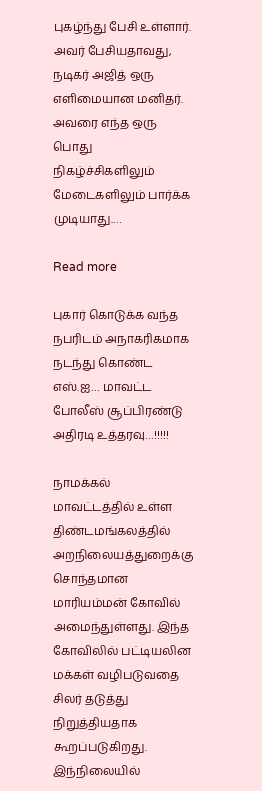புகழ்ந்து பேசி உள்ளார். அவர் பேசியதாவது, நடிகர் அஜித் ஒரு எளிமையான மனிதர். அவரை எந்த ஒரு பொது நிகழ்ச்சிகளிலும் மேடைகளிலும் பார்க்க முடியாது.…

Read more

புகார் கொடுக்க வந்த நபரிடம் அநாகரிகமாக நடந்து கொண்ட எஸ்.ஐ… மாவட்ட போலீஸ் சூப்பிரண்டு அதிரடி உத்தரவு…!!!!!

நாமக்கல் மாவட்டத்தில் உள்ள திண்டமங்கலத்தில் அறநிலையத்துறைக்கு சொந்தமான மாரியம்மன் கோவில் அமைந்துள்ளது. இந்த கோவிலில் பட்டியலின மக்கள் வழிபடுவதை சிலர் தடுத்து நிறுத்தியதாக கூறப்படுகிறது. இந்நிலையில்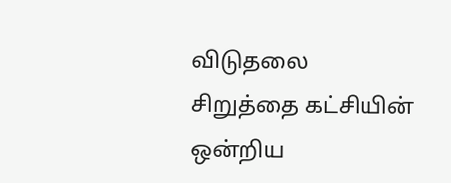விடுதலை சிறுத்தை கட்சியின் ஒன்றிய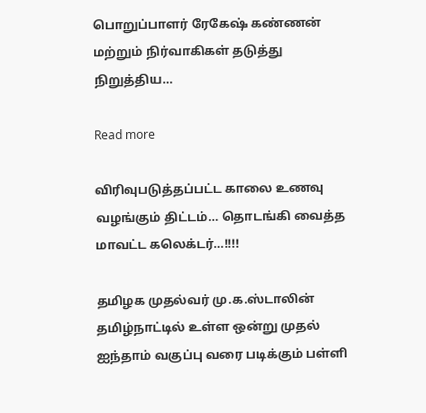பொறுப்பாளர் ரேகேஷ் கண்ணன் மற்றும் நிர்வாகிகள் தடுத்து நிறுத்திய…

Read more

விரிவுபடுத்தப்பட்ட காலை உணவு வழங்கும் திட்டம்… தொடங்கி வைத்த மாவட்ட கலெக்டர்…!!!!

தமிழக முதல்வர் மு.க.ஸ்டாலின் தமிழ்நாட்டில் உள்ள ஒன்று முதல் ஐந்தாம் வகுப்பு வரை படிக்கும் பள்ளி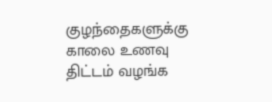குழந்தைகளுக்கு காலை உணவு திட்டம் வழங்க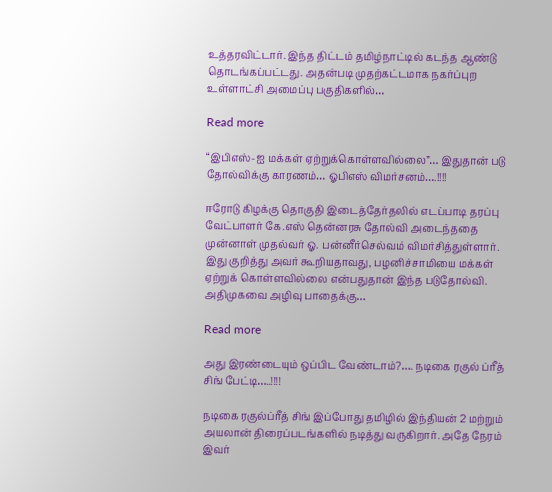உத்தரவிட்டார். இந்த திட்டம் தமிழ்நாட்டில் கடந்த ஆண்டு தொடங்கப்பட்டது. அதன்படி முதற்கட்டமாக நகர்ப்புற உள்ளாட்சி அமைப்பு பகுதிகளில்…

Read more

“இபிஎஸ்-ஐ மக்கள் ஏற்றுக்கொள்ளவில்லை”… இதுதான் படு தோல்விக்கு காரணம்… ஓபிஎஸ் விமர்சனம்….!!!!

ஈரோடு கிழக்கு தொகுதி இடைத்தேர்தலில் எடப்பாடி தரப்பு வேட்பாளர் கே.எஸ் தென்னரசு தோல்வி அடைந்ததை முன்னாள் முதல்வர் ஓ. பன்னீர்செல்வம் விமர்சித்துள்ளார். இது குறித்து அவர் கூறியதாவது, பழனிச்சாமியை மக்கள் ஏற்றுக் கொள்ளவில்லை என்பதுதான் இந்த படுதோல்வி. அதிமுகவை அழிவு பாதைக்கு…

Read more

அது இரண்டையும் ஒப்பிட வேண்டாம்?…. நடிகை ரகுல் ப்ரீத் சிங் பேட்டி…..!!!!

நடிகை ரகுல்ப்ரீத் சிங் இப்போது தமிழில் இந்தியன் 2 மற்றும் அயலான் திரைப்படங்களில் நடித்து வருகிறார். அதே நேரம் இவர்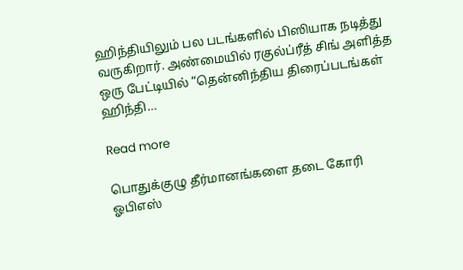ஹிந்தியிலும் பல படங்களில் பிஸியாக நடித்து வருகிறார். அண்மையில் ரகுல்ப்ரீத் சிங் அளித்த ஒரு பேட்டியில் “தென்னிந்திய திரைப்படங்கள் ஹிந்தி…

Read more

பொதுக்குழு தீர்மானங்களை தடை கோரி ஓபிஎஸ்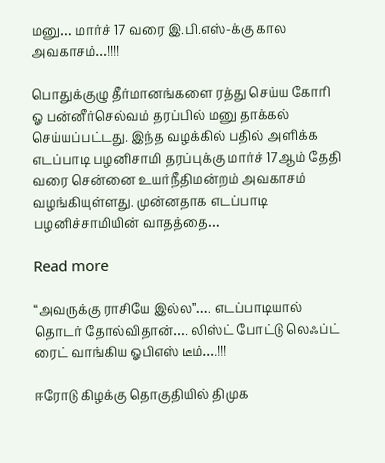மனு… மார்ச் 17 வரை இ.பி.எஸ்-க்கு கால அவகாசம்…!!!!

பொதுக்குழு தீர்மானங்களை ரத்து செய்ய கோரி ஓ பன்னீர்செல்வம் தரப்பில் மனு தாக்கல் செய்யப்பட்டது. இந்த வழக்கில் பதில் அளிக்க எடப்பாடி பழனிசாமி தரப்புக்கு மார்ச் 17ஆம் தேதி வரை சென்னை உயர்நீதிமன்றம் அவகாசம் வழங்கியுள்ளது. முன்னதாக எடப்பாடி பழனிச்சாமியின் வாதத்தை…

Read more

“அவருக்கு ராசியே இல்ல”…. எடப்பாடியால் தொடர் தோல்விதான்…. லிஸ்ட் போட்டு லெஃப்ட் ரைட் வாங்கிய ஓபிஎஸ் டீம்….!!!

ஈரோடு கிழக்கு தொகுதியில் திமுக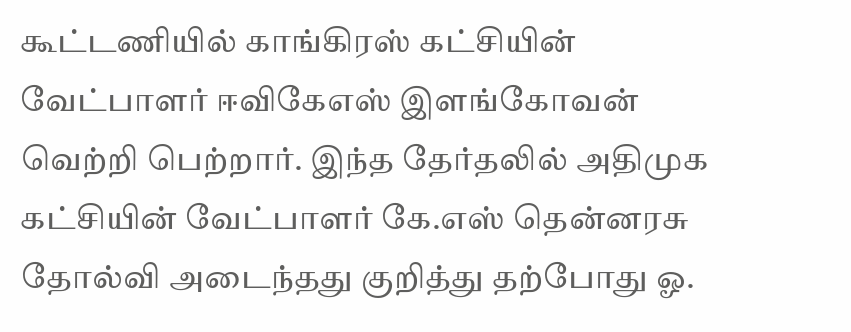கூட்டணியில் காங்கிரஸ் கட்சியின் வேட்பாளர் ஈவிகேஎஸ் இளங்கோவன் வெற்றி பெற்றார். இந்த தேர்தலில் அதிமுக கட்சியின் வேட்பாளர் கே.எஸ் தென்னரசு தோல்வி அடைந்தது குறித்து தற்போது ஓ.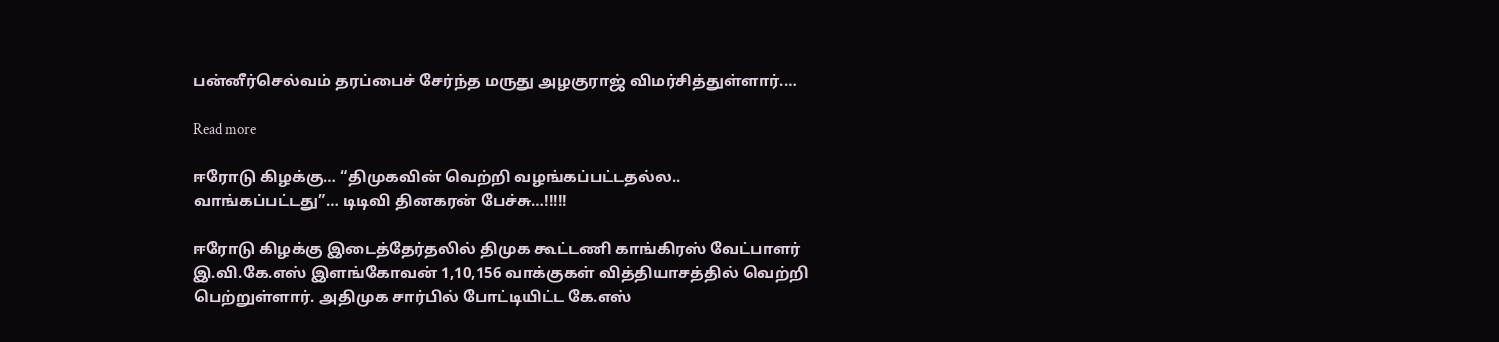பன்னீர்செல்வம் தரப்பைச் சேர்ந்த மருது அழகுராஜ் விமர்சித்துள்ளார்.…

Read more

ஈரோடு கிழக்கு… “திமுகவின் வெற்றி வழங்கப்பட்டதல்ல.. வாங்கப்பட்டது”… டிடிவி தினகரன் பேச்சு…!!!!!

ஈரோடு கிழக்கு இடைத்தேர்தலில் திமுக கூட்டணி காங்கிரஸ் வேட்பாளர் இ.வி.கே.எஸ் இளங்கோவன் 1,10,156 வாக்குகள் வித்தியாசத்தில் வெற்றி பெற்றுள்ளார். அதிமுக சார்பில் போட்டியிட்ட கே.எஸ்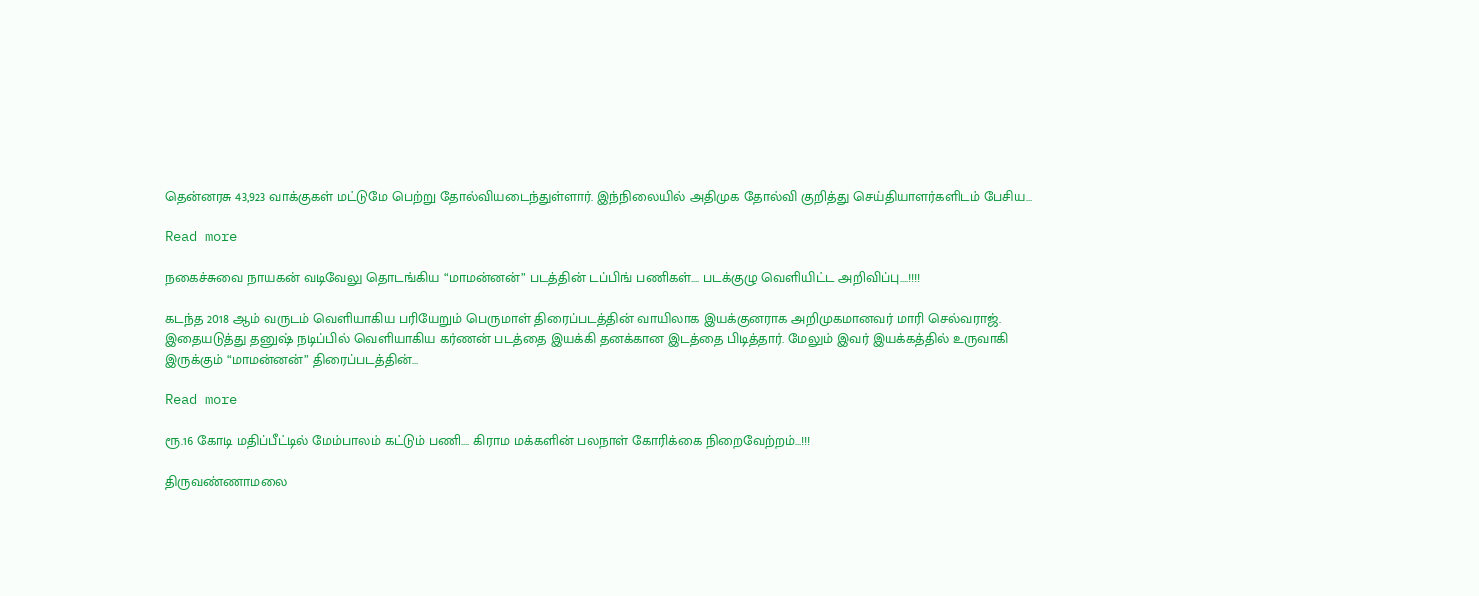தென்னரசு 43,923 வாக்குகள் மட்டுமே பெற்று தோல்வியடைந்துள்ளார். இந்நிலையில் அதிமுக தோல்வி குறித்து செய்தியாளர்களிடம் பேசிய…

Read more

நகைச்சுவை நாயகன் வடிவேலு தொடங்கிய “மாமன்னன்” படத்தின் டப்பிங் பணிகள்…. படக்குழு வெளியிட்ட அறிவிப்பு….!!!!

கடந்த 2018 ஆம் வருடம் வெளியாகிய பரியேறும் பெருமாள் திரைப்படத்தின் வாயிலாக இயக்குனராக அறிமுகமானவர் மாரி செல்வராஜ். இதையடுத்து தனுஷ் நடிப்பில் வெளியாகிய கர்ணன் படத்தை இயக்கி தனக்கான இடத்தை பிடித்தார். மேலும் இவர் இயக்கத்தில் உருவாகி இருக்கும் “மாமன்னன்” திரைப்படத்தின்…

Read more

ரூ.16 கோடி மதிப்பீட்டில் மேம்பாலம் கட்டும் பணி…. கிராம மக்களின் பலநாள் கோரிக்கை நிறைவேற்றம்…!!!

திருவண்ணாமலை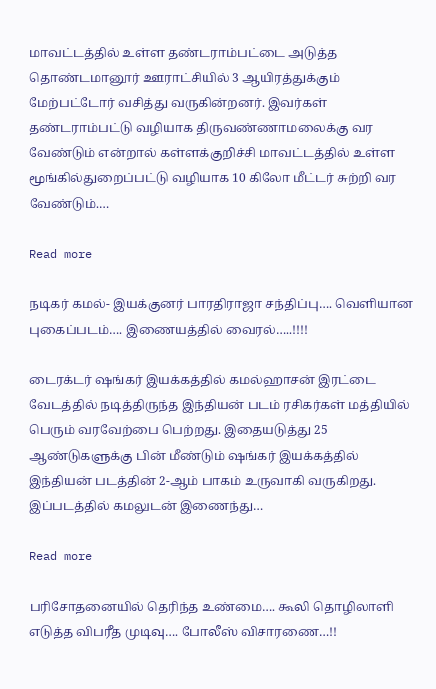மாவட்டத்தில் உள்ள தண்டராம்பட்டை அடுத்த தொண்டமானூர் ஊராட்சியில் 3 ஆயிரத்துக்கும் மேற்பட்டோர் வசித்து வருகின்றனர். இவர்கள் தண்டராம்பட்டு வழியாக திருவண்ணாமலைக்கு வர வேண்டும் என்றால் கள்ளக்குறிச்சி மாவட்டத்தில் உள்ள மூங்கில்துறைப்பட்டு வழியாக 10 கிலோ மீட்டர் சுற்றி வர வேண்டும்.…

Read more

நடிகர் கமல்- இயக்குனர் பாரதிராஜா சந்திப்பு…. வெளியான புகைப்படம்…. இணையத்தில் வைரல்…..!!!!

டைரக்டர் ஷங்கர் இயக்கத்தில் கமல்ஹாசன் இரட்டை வேடத்தில் நடித்திருந்த இந்தியன் படம் ரசிகர்கள் மத்தியில் பெரும் வரவேற்பை பெற்றது. இதையடுத்து 25 ஆண்டுகளுக்கு பின் மீண்டும் ஷங்கர் இயக்கத்தில் இந்தியன் படத்தின் 2-ஆம் பாகம் உருவாகி வருகிறது. இப்படத்தில் கமலுடன் இணைந்து…

Read more

பரிசோதனையில் தெரிந்த உண்மை…. கூலி தொழிலாளி எடுத்த விபரீத முடிவு…. போலீஸ் விசாரணை…!!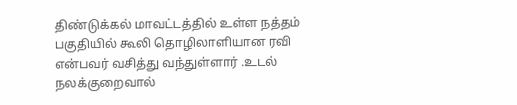திண்டுக்கல் மாவட்டத்தில் உள்ள நத்தம் பகுதியில் கூலி தொழிலாளியான ரவி என்பவர் வசித்து வந்துள்ளார் .உடல் நலக்குறைவால்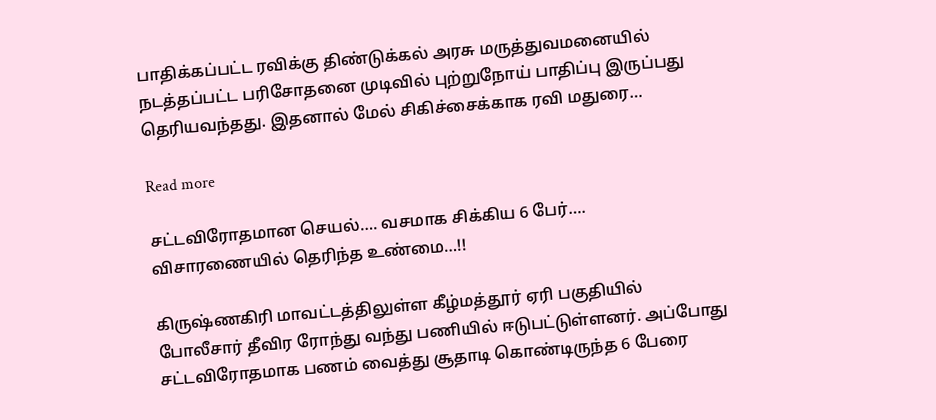பாதிக்கப்பட்ட ரவிக்கு திண்டுக்கல் அரசு மருத்துவமனையில் நடத்தப்பட்ட பரிசோதனை முடிவில் புற்றுநோய் பாதிப்பு இருப்பது தெரியவந்தது. இதனால் மேல் சிகிச்சைக்காக ரவி மதுரை…

Read more

சட்டவிரோதமான செயல்…. வசமாக சிக்கிய 6 பேர்…. விசாரணையில் தெரிந்த உண்மை…!!

கிருஷ்ணகிரி மாவட்டத்திலுள்ள கீழ்மத்தூர் ஏரி பகுதியில் போலீசார் தீவிர ரோந்து வந்து பணியில் ஈடுபட்டுள்ளனர். அப்போது சட்டவிரோதமாக பணம் வைத்து சூதாடி கொண்டிருந்த 6 பேரை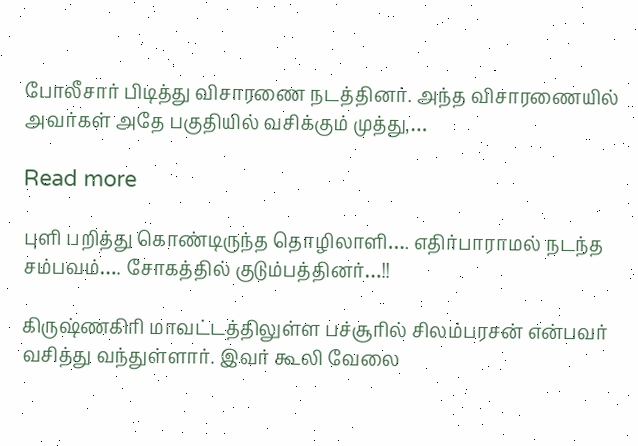போலீசார் பிடித்து விசாரணை நடத்தினர். அந்த விசாரணையில் அவர்கள் அதே பகுதியில் வசிக்கும் முத்து,…

Read more

புளி பறித்து கொண்டிருந்த தொழிலாளி…. எதிர்பாராமல் நடந்த சம்பவம்…. சோகத்தில் குடும்பத்தினர்…!!

கிருஷ்ணகிரி மாவட்டத்திலுள்ள பச்சூரில் சிலம்பரசன் என்பவர் வசித்து வந்துள்ளார். இவர் கூலி வேலை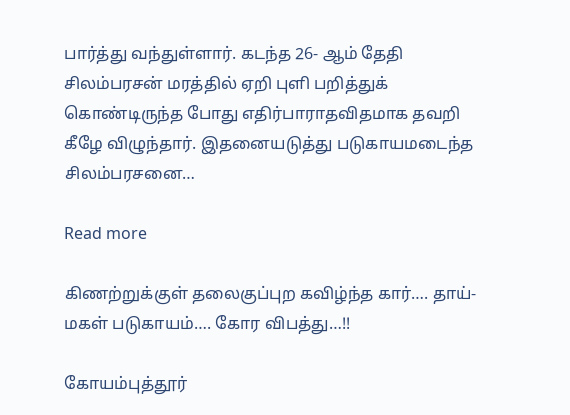பார்த்து வந்துள்ளார். கடந்த 26- ஆம் தேதி சிலம்பரசன் மரத்தில் ஏறி புளி பறித்துக் கொண்டிருந்த போது எதிர்பாராதவிதமாக தவறி கீழே விழுந்தார். இதனையடுத்து படுகாயமடைந்த சிலம்பரசனை…

Read more

கிணற்றுக்குள் தலைகுப்புற கவிழ்ந்த கார்…. தாய்-மகள் படுகாயம்…. கோர விபத்து…!!

கோயம்புத்தூர்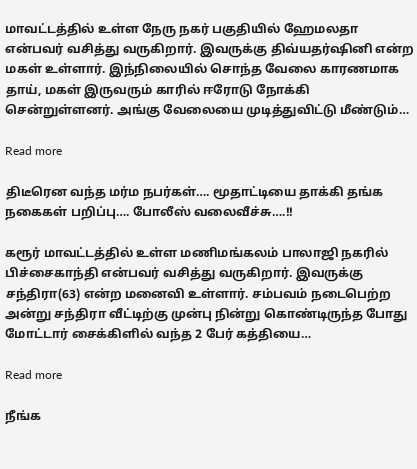மாவட்டத்தில் உள்ள நேரு நகர் பகுதியில் ஹேமலதா என்பவர் வசித்து வருகிறார். இவருக்கு திவ்யதர்ஷினி என்ற மகள் உள்ளார். இந்நிலையில் சொந்த வேலை காரணமாக தாய், மகள் இருவரும் காரில் ஈரோடு நோக்கி சென்றுள்ளனர். அங்கு வேலையை முடித்துவிட்டு மீண்டும்…

Read more

திடீரென வந்த மர்ம நபர்கள்…. மூதாட்டியை தாக்கி தங்க நகைகள் பறிப்பு…. போலீஸ் வலைவீச்சு….!!

கரூர் மாவட்டத்தில் உள்ள மணிமங்கலம் பாலாஜி நகரில் பிச்சைகாந்தி என்பவர் வசித்து வருகிறார். இவருக்கு சந்திரா(63) என்ற மனைவி உள்ளார். சம்பவம் நடைபெற்ற அன்று சந்திரா வீட்டிற்கு முன்பு நின்று கொண்டிருந்த போது மோட்டார் சைக்கிளில் வந்த 2 பேர் கத்தியை…

Read more

நீங்க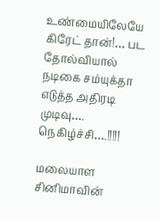உண்மையிலேயே கிரேட் தான்!… பட தோல்வியால் நடிகை சம்யுக்தா எடுத்த அதிரடி முடிவு…. நெகிழ்ச்சி….!!!!!

மலையாள சினிமாவின்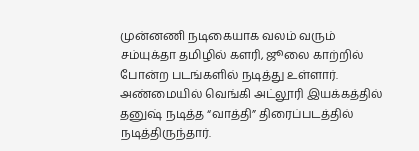முன்னணி நடிகையாக வலம் வரும் சம்யுக்தா தமிழில் களரி, ஜூலை காற்றில் போன்ற படங்களில் நடித்து உள்ளார். அண்மையில் வெங்கி அட்லூரி இயக்கத்தில் தனுஷ் நடித்த “வாத்தி” திரைப்படத்தில் நடித்திருந்தார்.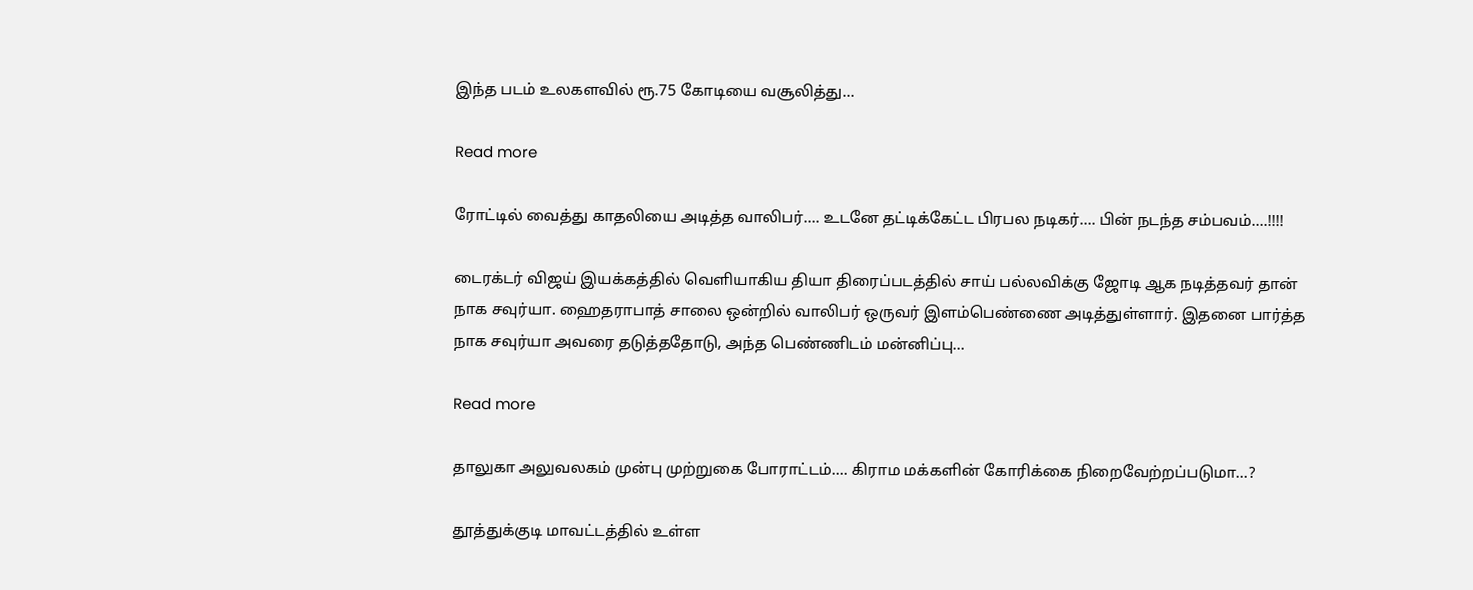இந்த படம் உலகளவில் ரூ.75 கோடியை வசூலித்து…

Read more

ரோட்டில் வைத்து காதலியை அடித்த வாலிபர்…. உடனே தட்டிக்கேட்ட பிரபல நடிகர்…. பின் நடந்த சம்பவம்….!!!!

டைரக்டர் விஜய் இயக்கத்தில் வெளியாகிய தியா திரைப்படத்தில் சாய் பல்லவிக்கு ஜோடி ஆக நடித்தவர் தான் நாக சவுர்யா. ஹைதராபாத் சாலை ஒன்றில் வாலிபர் ஒருவர் இளம்பெண்ணை அடித்துள்ளார். இதனை பார்த்த நாக சவுர்யா அவரை தடுத்ததோடு, அந்த பெண்ணிடம் மன்னிப்பு…

Read more

தாலுகா அலுவலகம் முன்பு முற்றுகை போராட்டம்…. கிராம மக்களின் கோரிக்கை நிறைவேற்றப்படுமா…?

தூத்துக்குடி மாவட்டத்தில் உள்ள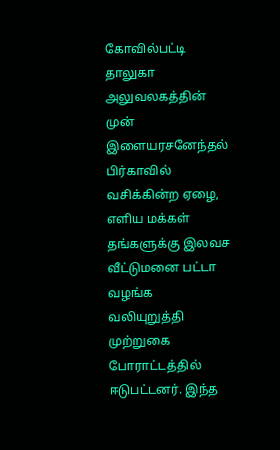கோவில்பட்டி தாலுகா அலுவலகத்தின் முன் இளையரசனேந்தல் பிர்காவில் வசிக்கின்ற ஏழை, எளிய மக்கள் தங்களுக்கு இலவச வீட்டுமனை பட்டா வழங்க வலியுறுத்தி முற்றுகை போராட்டத்தில் ஈடுபட்டனர். இந்த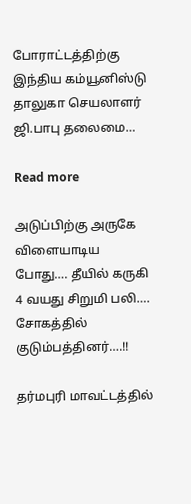போராட்டத்திற்கு இந்திய கம்யூனிஸ்டு தாலுகா செயலாளர் ஜி.பாபு தலைமை…

Read more

அடுப்பிற்கு அருகே விளையாடிய போது…. தீயில் கருகி 4 வயது சிறுமி பலி…. சோகத்தில் குடும்பத்தினர்….!!

தர்மபுரி மாவட்டத்தில்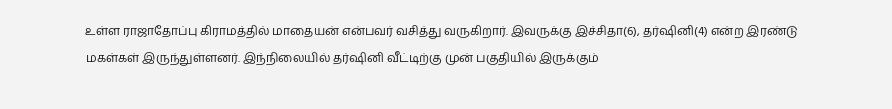உள்ள ராஜாதோப்பு கிராமத்தில் மாதையன் என்பவர் வசித்து வருகிறார். இவருக்கு இச்சிதா(6), தர்ஷினி(4) என்ற இரண்டு மகள்கள் இருந்துள்ளனர். இந்நிலையில் தர்ஷினி வீட்டிற்கு முன் பகுதியில் இருக்கும்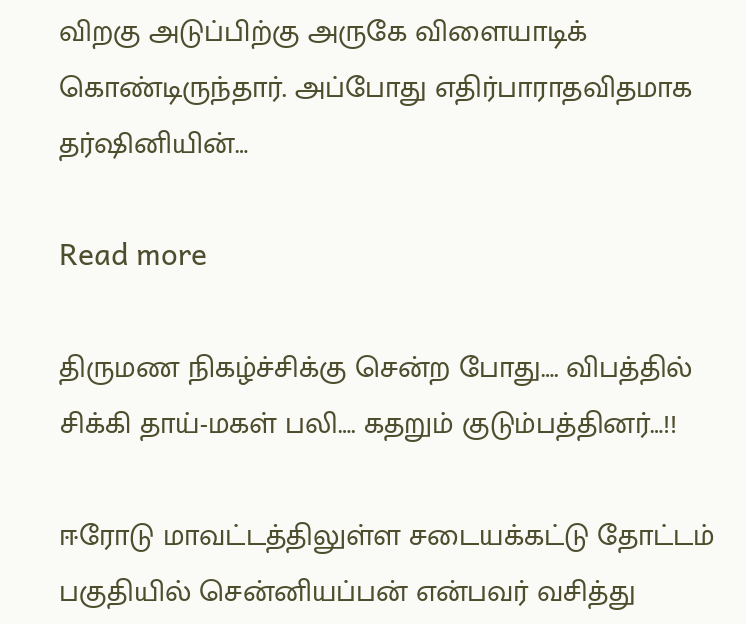விறகு அடுப்பிற்கு அருகே விளையாடிக் கொண்டிருந்தார். அப்போது எதிர்பாராதவிதமாக தர்ஷினியின்…

Read more

திருமண நிகழ்ச்சிக்கு சென்ற போது…. விபத்தில் சிக்கி தாய்-மகள் பலி…. கதறும் குடும்பத்தினர்…!!

ஈரோடு மாவட்டத்திலுள்ள சடையக்கட்டு தோட்டம் பகுதியில் சென்னியப்பன் என்பவர் வசித்து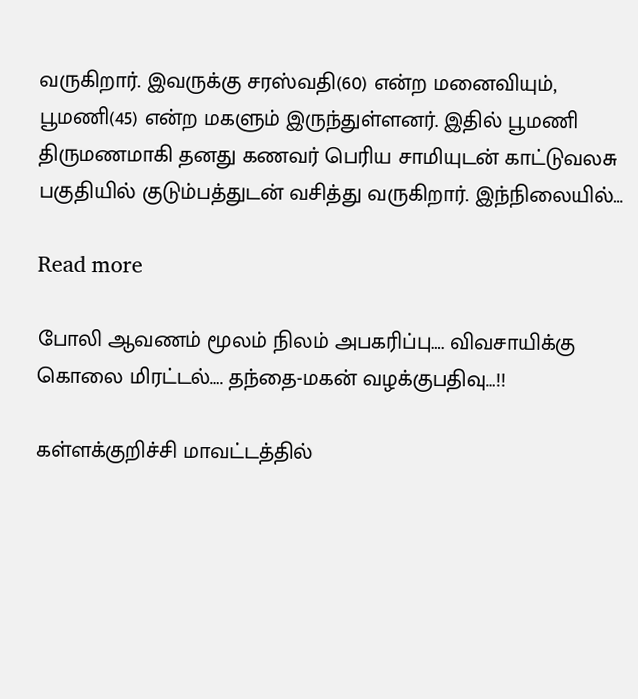வருகிறார். இவருக்கு சரஸ்வதி(60) என்ற மனைவியும், பூமணி(45) என்ற மகளும் இருந்துள்ளனர். இதில் பூமணி திருமணமாகி தனது கணவர் பெரிய சாமியுடன் காட்டுவலசு பகுதியில் குடும்பத்துடன் வசித்து வருகிறார். இந்நிலையில்…

Read more

போலி ஆவணம் மூலம் நிலம் அபகரிப்பு…. விவசாயிக்கு கொலை மிரட்டல்…. தந்தை-மகன் வழக்குபதிவு…!!

கள்ளக்குறிச்சி மாவட்டத்தில்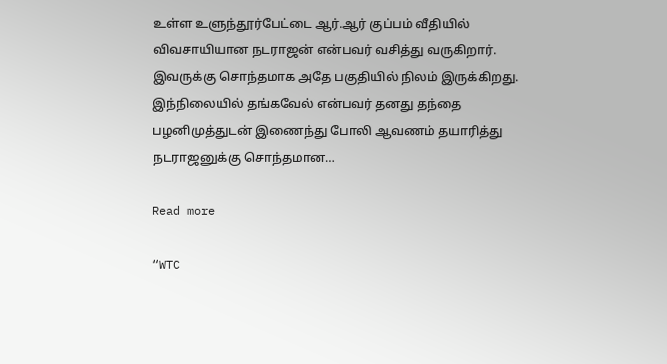உள்ள உளுந்தூர்பேட்டை ஆர்.ஆர் குப்பம் வீதியில் விவசாயியான நடராஜன் என்பவர் வசித்து வருகிறார். இவருக்கு சொந்தமாக அதே பகுதியில் நிலம் இருக்கிறது. இந்நிலையில் தங்கவேல் என்பவர் தனது தந்தை பழனிமுத்துடன் இணைந்து போலி ஆவணம் தயாரித்து நடராஜனுக்கு சொந்தமான…

Read more

“WTC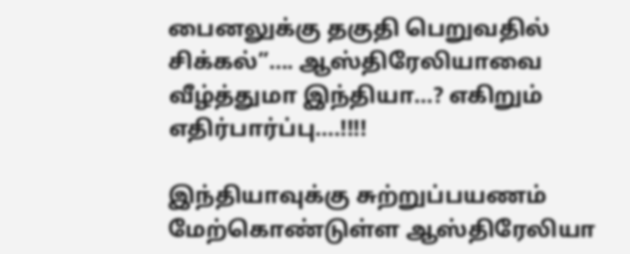பைனலுக்கு தகுதி பெறுவதில் சிக்கல்”…. ஆஸ்திரேலியாவை வீழ்த்துமா இந்தியா…? எகிறும் எதிர்பார்ப்பு….!!!!

இந்தியாவுக்கு சுற்றுப்பயணம் மேற்கொண்டுள்ள ஆஸ்திரேலியா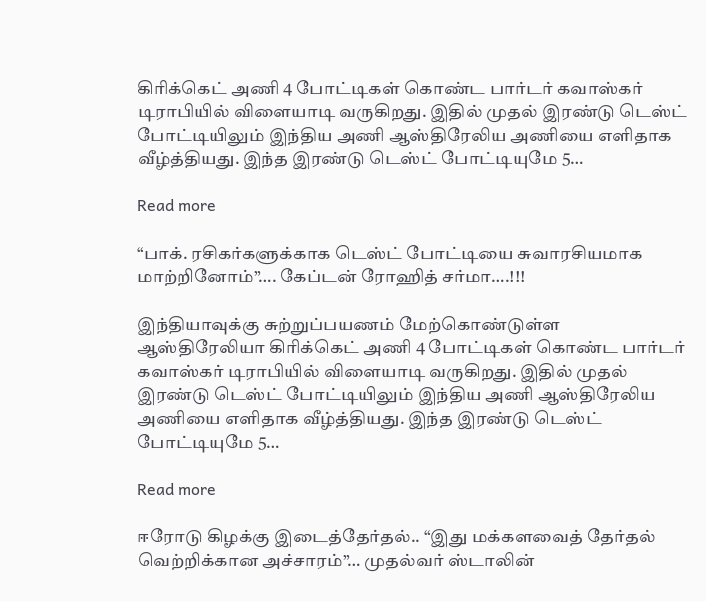கிரிக்கெட் அணி 4 போட்டிகள் கொண்ட பார்டர் கவாஸ்கர் டிராபியில் விளையாடி வருகிறது. இதில் முதல் இரண்டு டெஸ்ட் போட்டியிலும் இந்திய அணி ஆஸ்திரேலிய அணியை எளிதாக வீழ்த்தியது. இந்த இரண்டு டெஸ்ட் போட்டியுமே 5…

Read more

“பாக். ரசிகர்களுக்காக டெஸ்ட் போட்டியை சுவாரசியமாக மாற்றினோம்”…. கேப்டன் ரோஹித் சர்மா….!!!

இந்தியாவுக்கு சுற்றுப்பயணம் மேற்கொண்டுள்ள ஆஸ்திரேலியா கிரிக்கெட் அணி 4 போட்டிகள் கொண்ட பார்டர் கவாஸ்கர் டிராபியில் விளையாடி வருகிறது. இதில் முதல் இரண்டு டெஸ்ட் போட்டியிலும் இந்திய அணி ஆஸ்திரேலிய அணியை எளிதாக வீழ்த்தியது. இந்த இரண்டு டெஸ்ட் போட்டியுமே 5…

Read more

ஈரோடு கிழக்கு இடைத்தேர்தல்.. “இது மக்களவைத் தேர்தல் வெற்றிக்கான அச்சாரம்”… முதல்வர் ஸ்டாலின்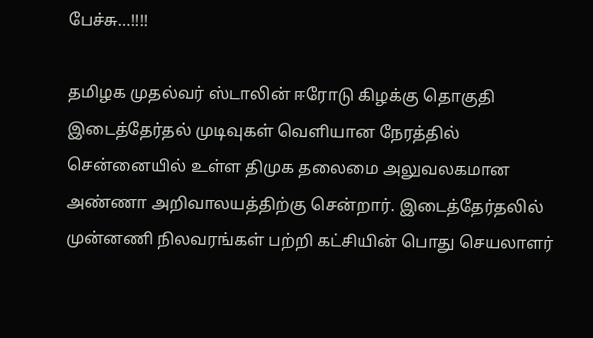பேச்சு…!!!!

தமிழக முதல்வர் ஸ்டாலின் ஈரோடு கிழக்கு தொகுதி இடைத்தேர்தல் முடிவுகள் வெளியான நேரத்தில் சென்னையில் உள்ள திமுக தலைமை அலுவலகமான அண்ணா அறிவாலயத்திற்கு சென்றார். இடைத்தேர்தலில் முன்னணி நிலவரங்கள் பற்றி கட்சியின் பொது செயலாளர்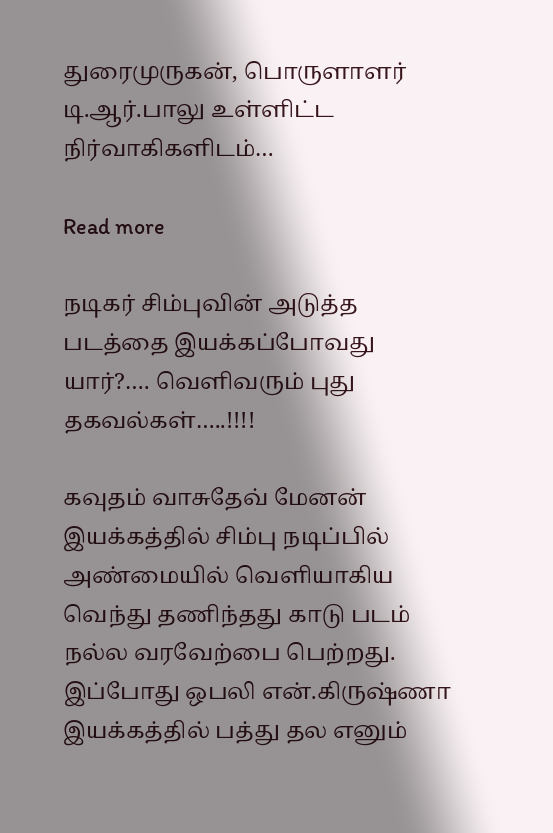துரைமுருகன், பொருளாளர் டி.ஆர்.பாலு உள்ளிட்ட நிர்வாகிகளிடம்…

Read more

நடிகர் சிம்புவின் அடுத்த படத்தை இயக்கப்போவது யார்?…. வெளிவரும் புது தகவல்கள்…..!!!!

கவுதம் வாசுதேவ் மேனன் இயக்கத்தில் சிம்பு நடிப்பில் அண்மையில் வெளியாகிய வெந்து தணிந்தது காடு படம் நல்ல வரவேற்பை பெற்றது. இப்போது ஒபலி என்.கிருஷ்ணா இயக்கத்தில் பத்து தல எனும்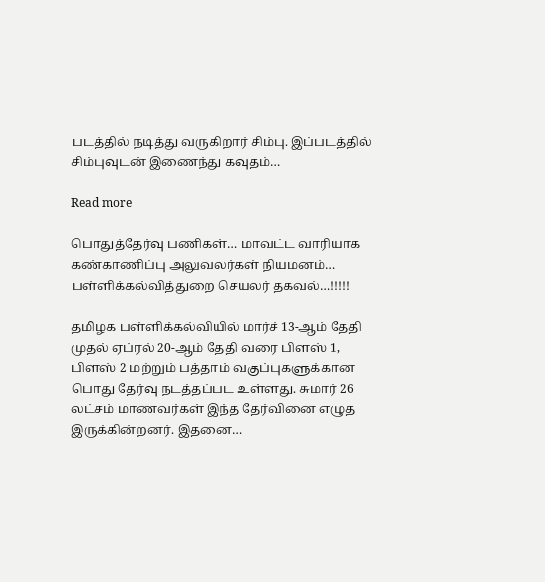படத்தில் நடித்து வருகிறார் சிம்பு. இப்படத்தில் சிம்புவுடன் இணைந்து கவுதம்…

Read more

பொதுத்தேர்வு பணிகள்… மாவட்ட வாரியாக கண்காணிப்பு அலுவலர்கள் நியமனம்… பள்ளிக்கல்வித்துறை செயலர் தகவல்…!!!!!

தமிழக பள்ளிக்கல்வியில் மார்ச் 13-ஆம் தேதி முதல் ஏப்ரல் 20-ஆம் தேதி வரை பிளஸ் 1, பிளஸ் 2 மற்றும் பத்தாம் வகுப்புகளுக்கான பொது தேர்வு நடத்தப்பட உள்ளது. சுமார் 26 லட்சம் மாணவர்கள் இந்த தேர்வினை எழுத இருக்கின்றனர். இதனை…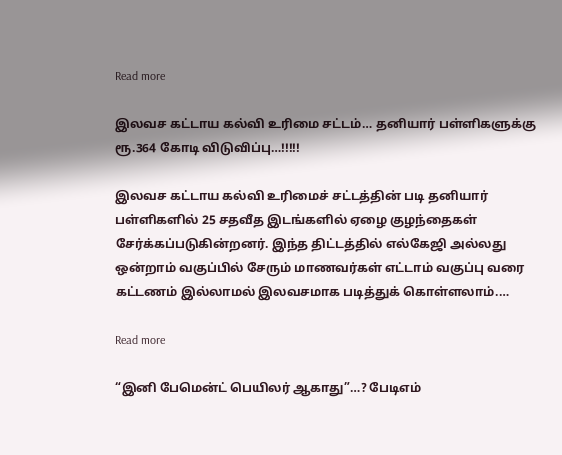Read more

இலவச கட்டாய கல்வி உரிமை சட்டம்… தனியார் பள்ளிகளுக்கு ரூ.364 கோடி விடுவிப்பு…!!!!!

இலவச கட்டாய கல்வி உரிமைச் சட்டத்தின் படி தனியார் பள்ளிகளில் 25 சதவீத இடங்களில் ஏழை குழந்தைகள் சேர்க்கப்படுகின்றனர். இந்த திட்டத்தில் எல்கேஜி அல்லது ஒன்றாம் வகுப்பில் சேரும் மாணவர்கள் எட்டாம் வகுப்பு வரை கட்டணம் இல்லாமல் இலவசமாக படித்துக் கொள்ளலாம்.…

Read more

“இனி பேமென்ட் பெயிலர் ஆகாது”…? பேடிஎம்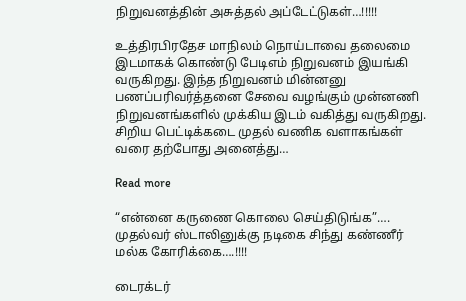நிறுவனத்தின் அசுத்தல் அப்டேட்டுகள்…!!!!!

உத்திரபிரதேச மாநிலம் நொய்டாவை தலைமை இடமாகக் கொண்டு பேடிஎம் நிறுவனம் இயங்கி வருகிறது. இந்த நிறுவனம் மின்னனு  பணப்பரிவர்த்தனை சேவை வழங்கும் முன்னணி நிறுவனங்களில் முக்கிய இடம் வகித்து வருகிறது. சிறிய பெட்டிக்கடை முதல் வணிக வளாகங்கள் வரை தற்போது அனைத்து…

Read more

“என்னை கருணை கொலை செய்திடுங்க”…. முதல்வர் ஸ்டாலினுக்கு நடிகை சிந்து கண்ணீர் மல்க கோரிக்கை….!!!!

டைரக்டர்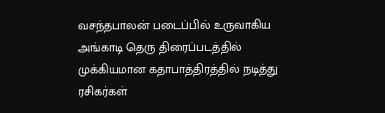வசந்தபாலன் படைப்பில் உருவாகிய அங்காடி தெரு திரைப்படத்தில் முக்கியமான கதாபாத்திரத்தில் நடித்து ரசிகர்கள்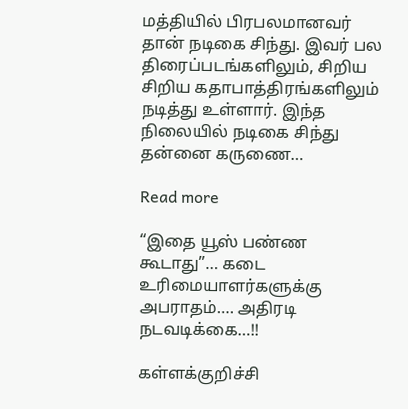மத்தியில் பிரபலமானவர் தான் நடிகை சிந்து. இவர் பல திரைப்படங்களிலும், சிறிய சிறிய கதாபாத்திரங்களிலும் நடித்து உள்ளார். இந்த நிலையில் நடிகை சிந்து தன்னை கருணை…

Read more

“இதை யூஸ் பண்ண கூடாது”… கடை உரிமையாளர்களுக்கு அபராதம்…. அதிரடி நடவடிக்கை…!!

கள்ளக்குறிச்சி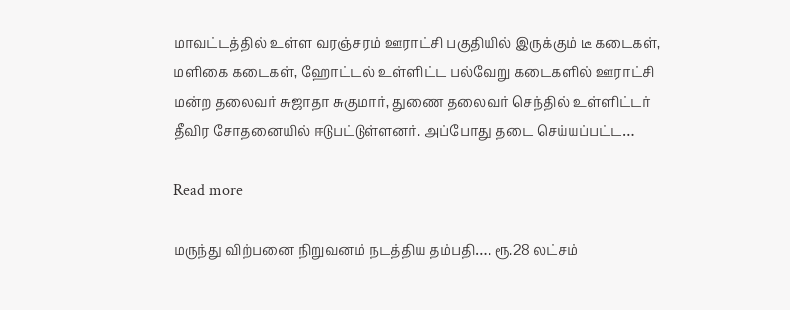மாவட்டத்தில் உள்ள வரஞ்சரம் ஊராட்சி பகுதியில் இருக்கும் டீ கடைகள், மளிகை கடைகள், ஹோட்டல் உள்ளிட்ட பல்வேறு கடைகளில் ஊராட்சி மன்ற தலைவர் சுஜாதா சுகுமார், துணை தலைவர் செந்தில் உள்ளிட்டர் தீவிர சோதனையில் ஈடுபட்டுள்ளனர். அப்போது தடை செய்யப்பட்ட…

Read more

மருந்து விற்பனை நிறுவனம் நடத்திய தம்பதி…. ரூ.28 லட்சம்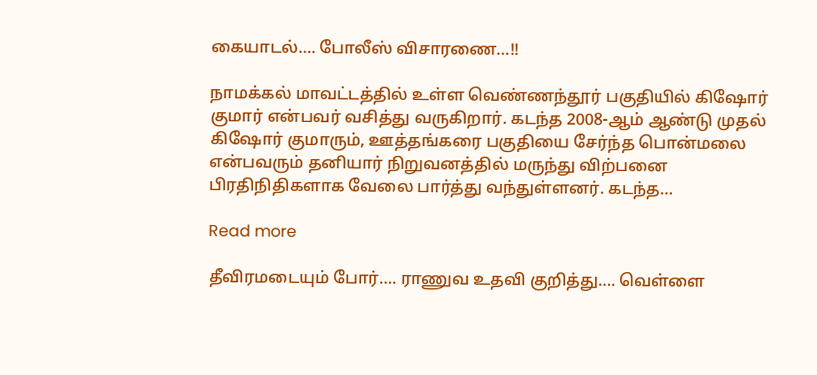கையாடல்…. போலீஸ் விசாரணை…!!

நாமக்கல் மாவட்டத்தில் உள்ள வெண்ணந்தூர் பகுதியில் கிஷோர் குமார் என்பவர் வசித்து வருகிறார். கடந்த 2008-ஆம் ஆண்டு முதல் கிஷோர் குமாரும், ஊத்தங்கரை பகுதியை சேர்ந்த பொன்மலை என்பவரும் தனியார் நிறுவனத்தில் மருந்து விற்பனை பிரதிநிதிகளாக வேலை பார்த்து வந்துள்ளனர். கடந்த…

Read more

தீவிரமடையும் போர்…. ராணுவ உதவி குறித்து…. வெள்ளை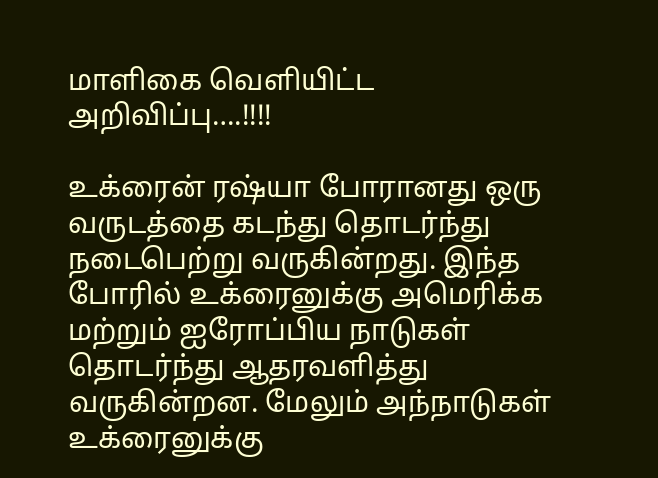மாளிகை வெளியிட்ட அறிவிப்பு….!!!!

உக்ரைன் ரஷ்யா போரானது ஒரு வருடத்தை கடந்து தொடர்ந்து நடைபெற்று வருகின்றது. இந்த போரில் உக்ரைனுக்கு அமெரிக்க மற்றும் ஐரோப்பிய நாடுகள் தொடர்ந்து ஆதரவளித்து வருகின்றன. மேலும் அந்நாடுகள் உக்ரைனுக்கு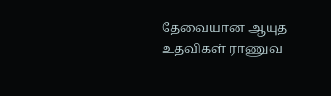தேவையான ஆயுத உதவிகள் ராணுவ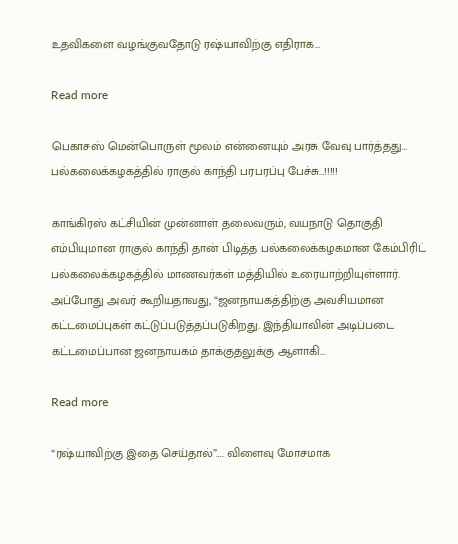உதவிகளை வழங்குவதோடு ரஷ்யாவிற்கு எதிராக…

Read more

பெகாசஸ் மென்பொருள் மூலம் என்னையும் அரசு வேவு பார்த்தது… பல்கலைக்கழகத்தில் ராகுல் காந்தி பரபரப்பு பேச்சு…!!!!!

காங்கிரஸ் கட்சியின் முன்னாள் தலைவரும், வயநாடு தொகுதி எம்பியுமான ராகுல் காந்தி தான் பிடித்த பல்கலைக்கழகமான கேம்பிரிட் பல்கலைக்கழகத்தில் மாணவர்கள் மத்தியில் உரையாற்றியுள்ளார். அப்போது அவர் கூறியதாவது, “ஜனநாயகத்திற்கு அவசியமான  கட்டமைப்புகள் கட்டுப்படுத்தப்படுகிறது. இந்தியாவின் அடிப்படை கட்டமைப்பான ஜனநாயகம் தாக்குதலுக்கு ஆளாகி…

Read more

“ரஷ்யாவிற்கு இதை செய்தால்”…. விளைவு மோசமாக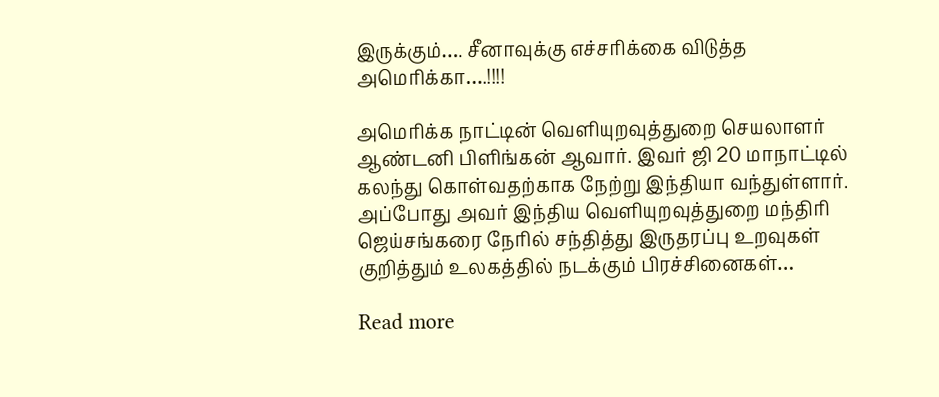இருக்கும்…. சீனாவுக்கு எச்சரிக்கை விடுத்த அமெரிக்கா….!!!!

அமெரிக்க நாட்டின் வெளியுறவுத்துறை செயலாளர் ஆண்டனி பிளிங்கன் ஆவார். இவர் ஜி 20 மாநாட்டில் கலந்து கொள்வதற்காக நேற்று இந்தியா வந்துள்ளார். அப்போது அவர் இந்திய வெளியுறவுத்துறை மந்திரி ஜெய்சங்கரை நேரில் சந்தித்து இருதரப்பு உறவுகள் குறித்தும் உலகத்தில் நடக்கும் பிரச்சினைகள்…

Read more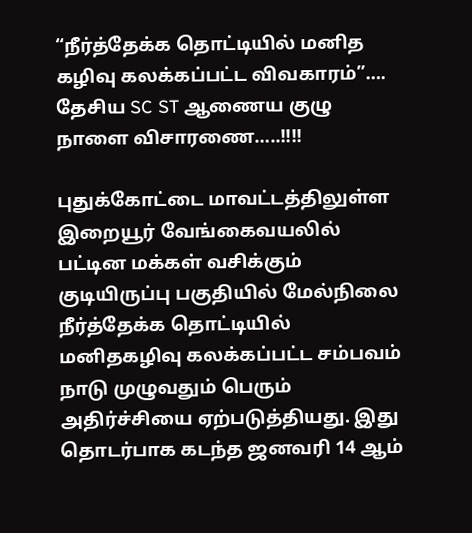“நீர்த்தேக்க தொட்டியில் மனித கழிவு கலக்கப்பட்ட விவகாரம்”…. தேசிய SC ST ஆணைய குழு நாளை விசாரணை…..!!!!

புதுக்கோட்டை மாவட்டத்திலுள்ள இறையூர் வேங்கைவயலில் பட்டின மக்கள் வசிக்கும் குடியிருப்பு பகுதியில் மேல்நிலை நீர்த்தேக்க தொட்டியில் மனிதகழிவு கலக்கப்பட்ட சம்பவம் நாடு முழுவதும் பெரும் அதிர்ச்சியை ஏற்படுத்தியது. இது தொடர்பாக கடந்த ஜனவரி 14 ஆம்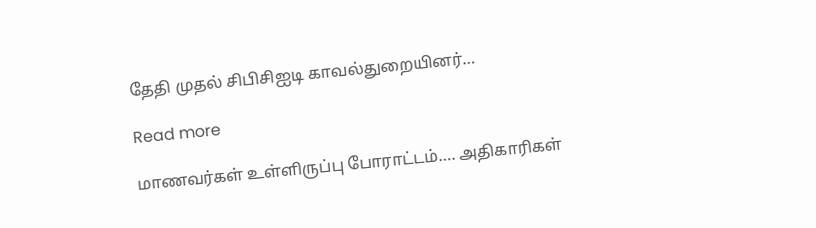தேதி முதல் சிபிசிஐடி காவல்துறையினர்…

Read more

மாணவர்கள் உள்ளிருப்பு போராட்டம்…. அதிகாரிகள்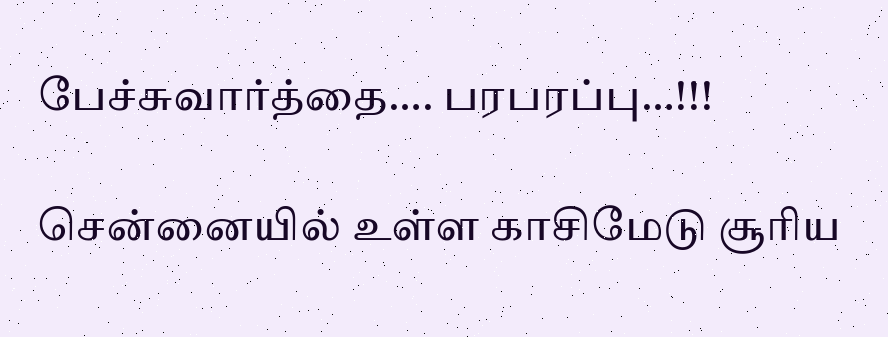பேச்சுவார்த்தை…. பரபரப்பு…!!!

சென்னையில் உள்ள காசிமேடு சூரிய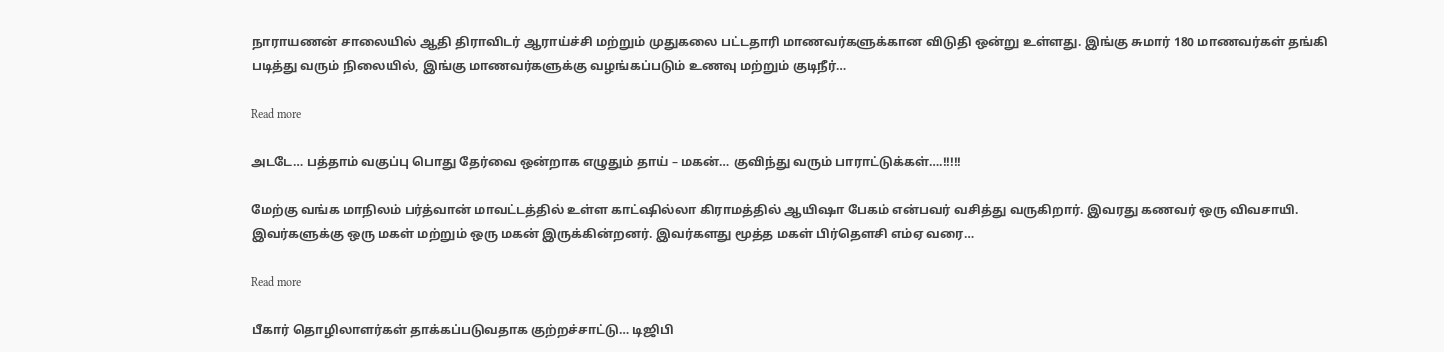நாராயணன் சாலையில் ஆதி திராவிடர் ஆராய்ச்சி மற்றும் முதுகலை பட்டதாரி மாணவர்களுக்கான விடுதி ஒன்று உள்ளது. இங்கு சுமார் 180 மாணவர்கள் தங்கி படித்து வரும் நிலையில், இங்கு மாணவர்களுக்கு வழங்கப்படும் உணவு மற்றும் குடிநீர்…

Read more

அடடே… பத்தாம் வகுப்பு பொது தேர்வை ஒன்றாக எழுதும் தாய் – மகன்… குவிந்து வரும் பாராட்டுக்கள்….!!!!!

மேற்கு வங்க மாநிலம் பர்த்வான் மாவட்டத்தில் உள்ள காட்ஷில்லா கிராமத்தில் ஆயிஷா பேகம் என்பவர் வசித்து வருகிறார். இவரது கணவர் ஒரு விவசாயி. இவர்களுக்கு ஒரு மகள் மற்றும் ஒரு மகன் இருக்கின்றனர். இவர்களது மூத்த மகள் பிர்தௌசி எம்ஏ வரை…

Read more

பீகார் தொழிலாளர்கள் தாக்கப்படுவதாக குற்றச்சாட்டு… டிஜிபி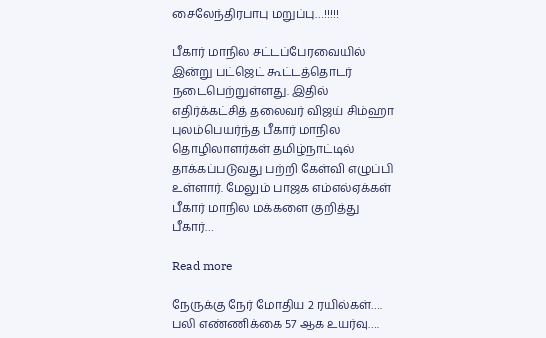சைலேந்திரபாபு மறுப்பு…!!!!!

பீகார் மாநில சட்டப்பேரவையில் இன்று பட்ஜெட் கூட்டத்தொடர் நடைபெற்றுள்ளது. இதில் எதிர்க்கட்சித் தலைவர் விஜய் சிம்ஹா புலம்பெயர்ந்த பீகார் மாநில தொழிலாளர்கள் தமிழ்நாட்டில் தாக்கப்படுவது பற்றி கேள்வி எழுப்பி உள்ளார். மேலும் பாஜக எம்எல்ஏக்கள் பீகார் மாநில மக்களை குறித்து பீகார்…

Read more

நேருக்கு நேர் மோதிய 2 ரயில்கள்…. பலி எண்ணிக்கை 57 ஆக உயர்வு….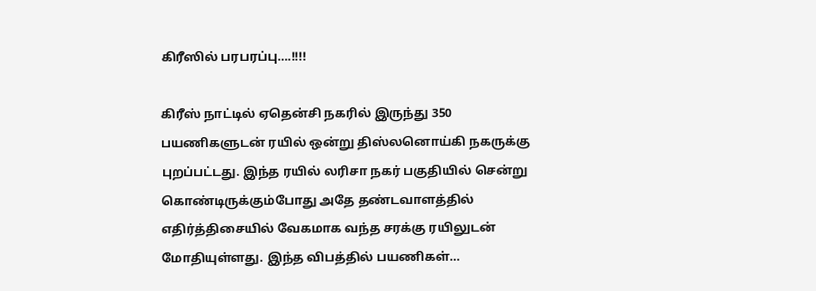கிரீஸில் பரபரப்பு….!!!!

கிரீஸ் நாட்டில் ஏதென்சி நகரில் இருந்து 350 பயணிகளுடன் ரயில் ஒன்று திஸ்லனொய்கி நகருக்கு புறப்பட்டது. இந்த ரயில் லரிசா நகர் பகுதியில் சென்று கொண்டிருக்கும்போது அதே தண்டவாளத்தில் எதிர்த்திசையில் வேகமாக வந்த சரக்கு ரயிலுடன் மோதியுள்ளது. இந்த விபத்தில் பயணிகள்…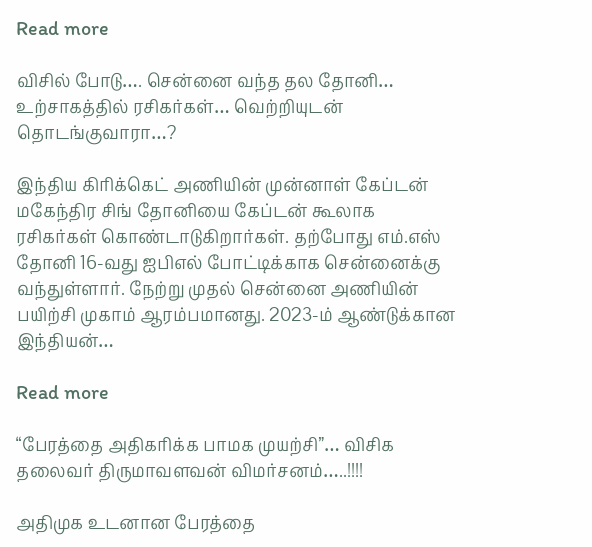Read more

விசில் போடு…. சென்னை வந்த தல தோனி… உற்சாகத்தில் ரசிகர்கள்… வெற்றியுடன் தொடங்குவாரா…?

இந்திய கிரிக்கெட் அணியின் முன்னாள் கேப்டன் மகேந்திர சிங் தோனியை கேப்டன் கூலாக ரசிகர்கள் கொண்டாடுகிறார்கள். தற்போது எம்.எஸ் தோனி 16-வது ஐபிஎல் போட்டிக்காக சென்னைக்கு வந்துள்ளார். நேற்று முதல் சென்னை அணியின் பயிற்சி முகாம் ஆரம்பமானது. 2023-ம் ஆண்டுக்கான இந்தியன்…

Read more

“பேரத்தை அதிகரிக்க பாமக முயற்சி”… விசிக தலைவர் திருமாவளவன் விமர்சனம்…..!!!!

அதிமுக உடனான பேரத்தை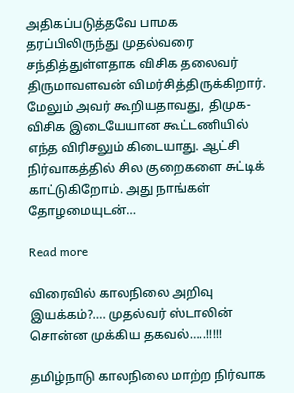அதிகப்படுத்தவே பாமக தரப்பிலிருந்து முதல்வரை சந்தித்துள்ளதாக விசிக தலைவர் திருமாவளவன் விமர்சித்திருக்கிறார். மேலும் அவர் கூறியதாவது, திமுக-விசிக இடையேயான கூட்டணியில் எந்த விரிசலும் கிடையாது. ஆட்சி நிர்வாகத்தில் சில குறைகளை சுட்டிக் காட்டுகிறோம். அது நாங்கள் தோழமையுடன்…

Read more

விரைவில் காலநிலை அறிவு இயக்கம்?…. முதல்வர் ஸ்டாலின் சொன்ன முக்கிய தகவல்…..!!!!!

தமிழ்நாடு காலநிலை மாற்ற நிர்வாக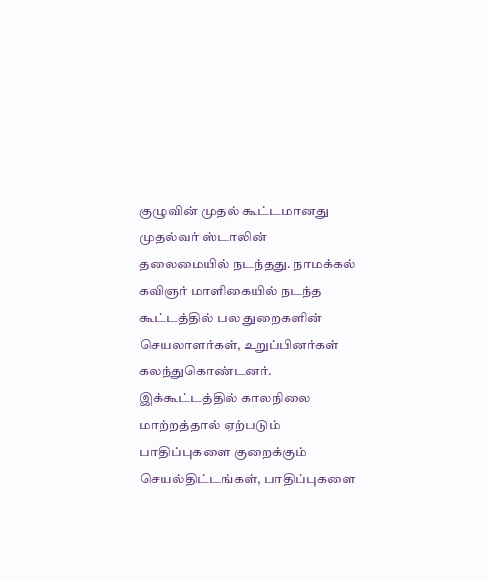குழுவின் முதல் கூட்டமானது முதல்வர் ஸ்டாலின் தலைமையில் நடந்தது. நாமக்கல் கவிஞர் மாளிகையில் நடந்த கூட்டத்தில் பல துறைகளின் செயலாளர்கள், உறுப்பினர்கள் கலந்துகொண்டனர். இக்கூட்டத்தில் காலநிலை மாற்றத்தால் ஏற்படும் பாதிப்புகளை குறைக்கும் செயல்திட்டங்கள், பாதிப்புகளை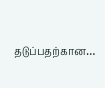தடுப்பதற்கான…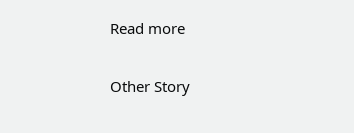Read more

Other Story